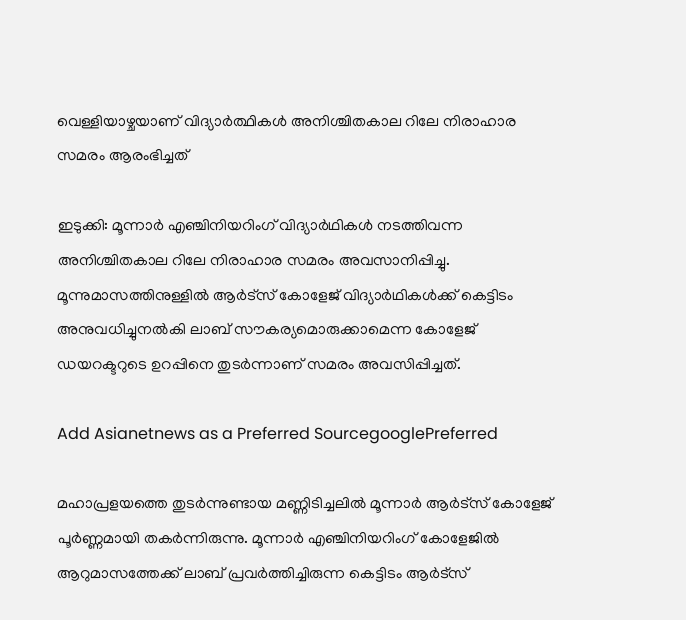വെള്ളിയാഴ്ചയാണ് വിദ്യാര്‍ത്ഥികള്‍ അനിശ്ചിതകാല റിലേ നിരാഹാര സമരം ആരംഭിച്ചത്

ഇടുക്കി: മൂന്നാര്‍ എഞ്ചിനിയറിംഗ് വിദ്യാര്‍ഥികള്‍ നടത്തിവന്ന അനിശ്ചിതകാല റിലേ നിരാഹാര സമരം അവസാനിപ്പിച്ചു. മൂന്നുമാസത്തിനുള്ളില്‍ ആര്‍ട്‌സ് കോളേജ് വിദ്യാര്‍ഥികള്‍ക്ക് കെട്ടിടം അനുവധിച്ചുനല്‍കി ലാബ് സൗകര്യമൊരുക്കാമെന്ന കോളേജ് ഡയറക്ടറുടെ ഉറപ്പിനെ തുടര്‍ന്നാണ് സമരം അവസിപ്പിച്ചത്.

Add Asianetnews as a Preferred SourcegooglePreferred

മഹാപ്രളയത്തെ തുടര്‍ന്നുണ്ടായ മണ്ണിടിച്ചലില്‍ മൂന്നാര്‍ ആര്‍ട്‌സ് കോളേജ് പൂര്‍ണ്ണമായി തകര്‍ന്നിരുന്നു. മൂന്നാര്‍ എഞ്ചിനിയറിംഗ് കോളേജില്‍ ആറുമാസത്തേക്ക് ലാബ് പ്രവര്‍ത്തിച്ചിരുന്ന കെട്ടിടം ആര്‍ട്‌സ്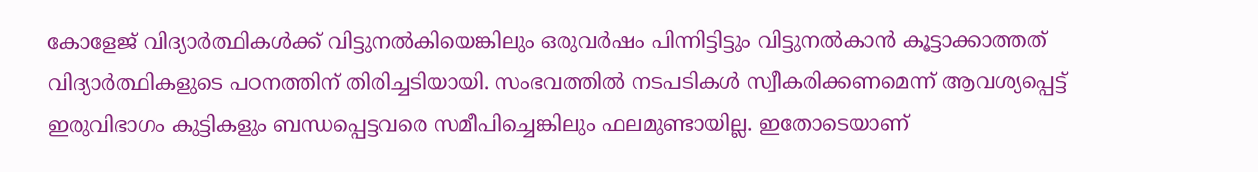കോളേജ് വിദ്യാര്‍ത്ഥികള്‍ക്ക് വിട്ടുനല്‍കിയെങ്കിലും ഒരുവര്‍ഷം പിന്നിട്ടിട്ടും വിട്ടുനല്‍കാന്‍ കൂട്ടാക്കാത്തത് വിദ്യാര്‍ത്ഥികളുടെ പഠനത്തിന് തിരിച്ചടിയായി. സംഭവത്തില്‍ നടപടികള്‍ സ്വീകരിക്കണമെന്ന് ആവശ്യപ്പെട്ട് ഇരുവിഭാഗം കുട്ടികളും ബന്ധപ്പെട്ടവരെ സമീപിച്ചെങ്കിലും ഫലമുണ്ടായില്ല. ഇതോടെയാണ്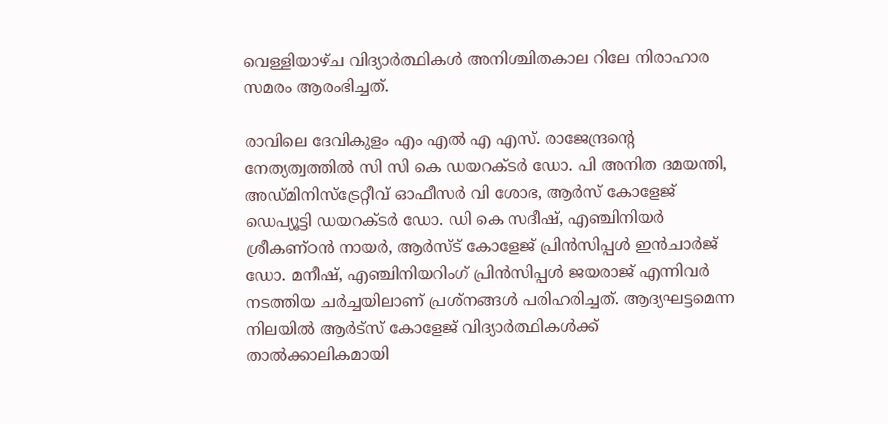വെള്ളിയാഴ്ച വിദ്യാര്‍ത്ഥികള്‍ അനിശ്ചിതകാല റിലേ നിരാഹാര സമരം ആരംഭിച്ചത്.

രാവിലെ ദേവികുളം എം എല്‍ എ എസ്. രാജേന്ദ്രന്റെ നേത്യത്വത്തില്‍ സി സി കെ ഡയറക്ടര്‍ ഡോ. പി അനിത ദമയന്തി, അഡ്മിനിസ്‌ട്രേറ്റീവ് ഓഫീസര്‍ വി ശോഭ, ആര്‍സ് കോളേജ് ഡെപ്യൂട്ടി ഡയറക്ടര്‍ ഡോ. ഡി കെ സദീഷ്, എഞ്ചിനിയര്‍ ശ്രീകണ്ഠന്‍ നായര്‍, ആര്‍സ്ട് കോളേജ് പ്രിന്‍സിപ്പള്‍ ഇന്‍ചാര്‍ജ് ഡോ. മനീഷ്, എഞ്ചിനിയറിംഗ് പ്രിന്‍സിപ്പള്‍ ജയരാജ് എന്നിവര്‍ നടത്തിയ ചര്‍ച്ചയിലാണ് പ്രശ്‌നങ്ങള്‍ പരിഹരിച്ചത്. ആദ്യഘട്ടമെന്ന നിലയില്‍ ആര്‍ട്‌സ് കോളേജ് വിദ്യാര്‍ത്ഥികള്‍ക്ക് താല്‍ക്കാലികമായി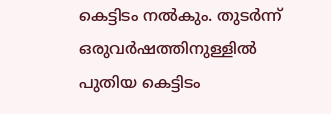കെട്ടിടം നല്‍കും. തുടര്‍ന്ന് ഒരുവര്‍ഷത്തിനുള്ളില്‍ പുതിയ കെട്ടിടം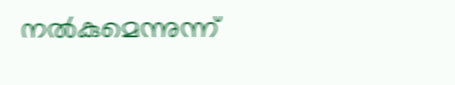നല്‍കുമെന്നുന്ന്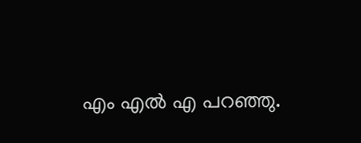എം എല്‍ എ പറഞ്ഞു.